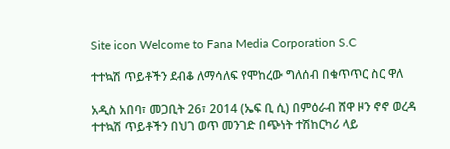Site icon Welcome to Fana Media Corporation S.C

ተተኳሽ ጥይቶችን ደብቆ ለማሳለፍ የሞከረው ግለሰብ በቁጥጥር ስር ዋለ

አዲስ አበባ፣ መጋቢት 26፣ 2014 (ኤፍ ቢ ሲ) በምዕራብ ሸዋ ዞን ኖኖ ወረዳ ተተኳሽ ጥይቶችን በህገ ወጥ መንገድ በጭነት ተሽከርካሪ ላይ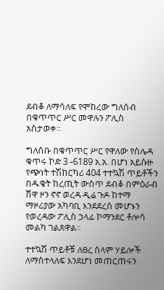ደብቆ ለማሳለፍ የሞከረው ግለሰብ በቁጥጥር ሥር መዋሉን ፖሊስ አስታወቀ።

ግለሰቡ በቁጥጥር ሥር የዋለው የሰሌዳ ቁጥሩ ኮድ 3 -6189 አ.አ. በሆነ አይሱዙ የጭነት ተሽከርካሪ 404 ተተኳሽ ጥይቶችን በዱቄት ከረጢት ውስጥ ደብቆ በምዕራብ ሸዋ ዞን ኖኖ ወረዳ ዲሬ ጉዶ ከተማ ማዞሪያው አካባቢ እንደደረሰ መሆኑን የወረዳው ፖሊስ ኃላፊ ኮማንደር ቶሎሳ መልካ ገልጸዋል።

ተተኳሽ ጥይቶቹ ለፀረ ሰላም ሃይሎች ለማስተላለፍ እንደሆነ መጠርጠሩን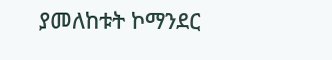ያመለከቱት ኮማንደር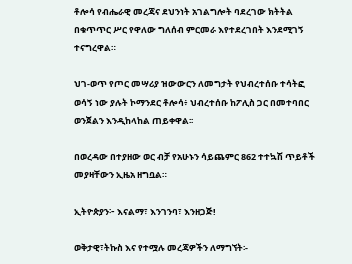ቶሎሳ የብሔራዊ መረጃና ደህንነት አገልግሎት ባደረገው ክትትል በቁጥጥር ሥር የዋለው ግለሰብ ምርመራ እየተደረገበት እንደሚገኝ ተናግረዋል።

ህገ-ወጥ የጦር መሣሪያ ዝውውርን ለመግታት የህብረተሰቡ ተሳትፎ ወሳኝ ነው ያሉት ኮማንደር ቶሎሳ፥ ህብረተሰቡ ከፖሊስ ጋር በመተባበር ወንጀልን እንዲከላከል ጠይቀዋል፡፡

በወረዳው በተያዘው ወር ብቻ የአሁኑን ሳይጨምር 862 ተተኳሽ ጥይቶች መያዛቸውን ኢዜአ ዘግቧል።

ኢትዮጵያን፦ እናልማ፣ እንገንባ፣ እንዘጋጅ!

ወቅታዊ፣ትኩስ እና የተሟሉ መረጃዎችን ለማግኘት፡-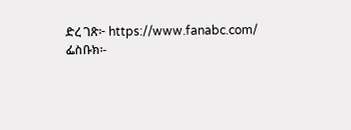ድረ ገጽ፦ https://www.fanabc.com/
ፌስቡክ፡-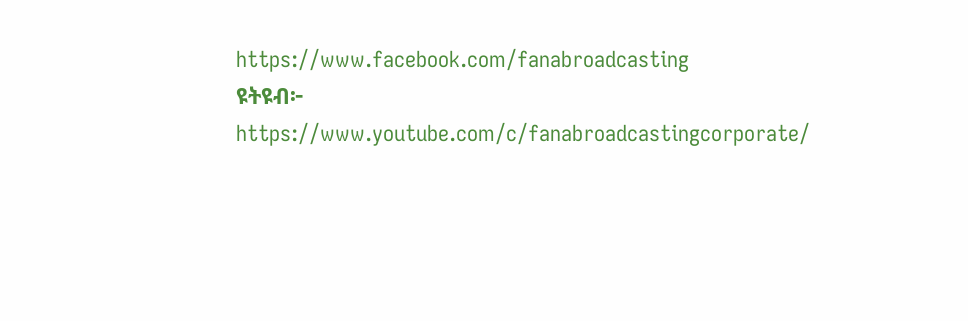https://www.facebook.com/fanabroadcasting
ዩትዩብ፦ https://www.youtube.com/c/fanabroadcastingcorporate/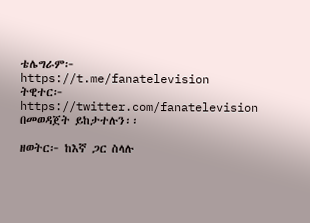ቴሌግራም፦ https://t.me/fanatelevision
ትዊተር፦ https://twitter.com/fanatelevision በመወዳጀት ይከታተሉን፡፡

ዘወትር፦ ከእኛ ጋር ስላሉ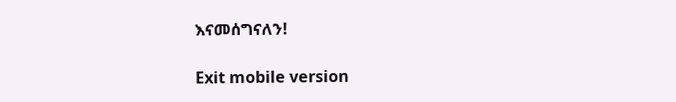እናመሰግናለን!

Exit mobile version